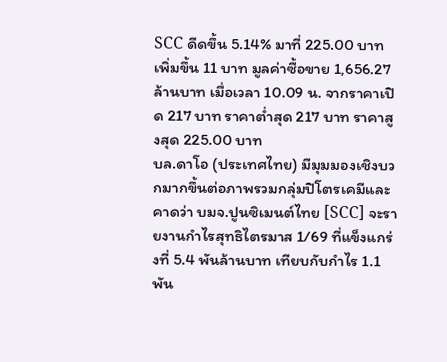SCC ดีดขึ้น 5.14% มาที่ 225.00 บาท เพิ่มขึ้น 11 บาท มูลค่าซื้อขาย 1,656.27 ล้านบาท เมื่อเวลา 10.09 น. จากราคาเปิด 217 บาท ราคาต่ำสุด 217 บาท ราคาสูงสุด 225.00 บาท
บล.ดาโอ (ประเทศไทย) มีมุมมองเชิงบวกมากขึ้นต่อภาพรวมกลุ่มปิโตรเคมีและคาดว่า บมจ.ปูนซิเมนต์ไทย [SCC] จะรายงานกำไรสุทธิไตรมาส 1/69 ที่แข็งแกร่งที่ 5.4 พันล้านบาท เทียบกับกำไร 1.1 พัน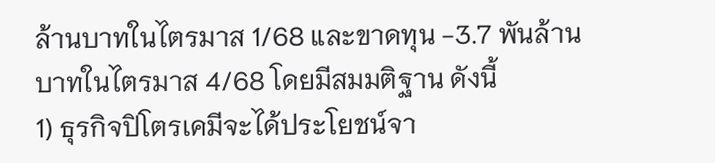ล้านบาทในไตรมาส 1/68 และขาดทุน -3.7 พันล้านบาทในไตรมาส 4/68 โดยมีสมมติฐาน ดังนี้
1) ธุรกิจปิโตรเคมีจะได้ประโยชน์จา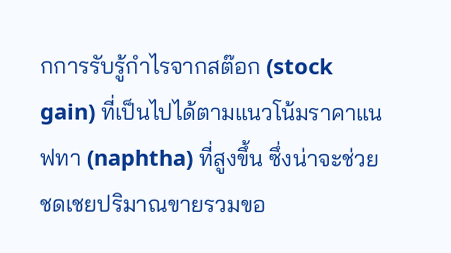กการรับรู้กำไรจากสต๊อก (stock gain) ที่เป็นไปได้ตามแนวโน้มราคาแนฟทา (naphtha) ที่สูงขึ้น ซึ่งน่าจะช่วยชดเชยปริมาณขายรวมขอ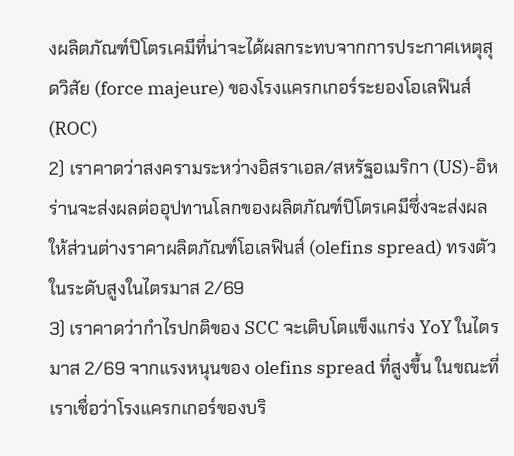งผลิตภัณฑ์ปิโตรเคมีที่น่าจะได้ผลกระทบจากการประกาศเหตุสุดวิสัย (force majeure) ของโรงแครกเกอร์ระยองโอเลฟินส์ (ROC)
2) เราคาดว่าสงครามระหว่างอิสราเอล/สหรัฐอเมริกา (US)-อิหร่านจะส่งผลต่ออุปทานโลกของผลิตภัณฑ์ปิโตรเคมีซึ่งจะส่งผลให้ส่วนต่างราคาผลิตภัณฑ์โอเลฟินส์ (olefins spread) ทรงตัวในระดับสูงในไตรมาส 2/69
3) เราคาดว่ากำไรปกติของ SCC จะเติบโตแข็งแกร่ง YoY ในไตรมาส 2/69 จากแรงหนุนของ olefins spread ที่สูงขึ้น ในขณะที่ เราเชื่อว่าโรงแครกเกอร์ของบริ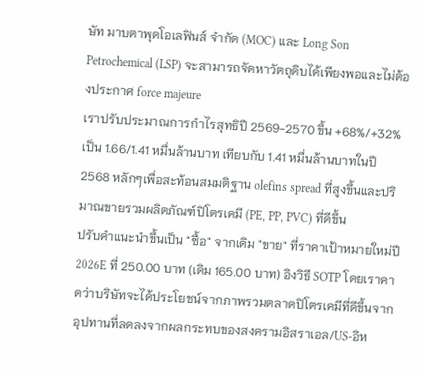ษัท มาบตาพุดโอเลฟินส์ จำกัด (MOC) และ Long Son Petrochemical (LSP) จะสามารถจัดหาวัตถุดิบได้เพียงพอและไม่ต้องประกาศ force majeure
เราปรับประมาณการกำไรสุทธิปี 2569-2570 ขึ้น +68%/+32% เป็น 1.66/1.41 หมื่นล้านบาท เทียบกับ 1.41 หมื่นล้านบาทในปี 2568 หลักๆเพื่อสะท้อนสมมติฐาน olefins spread ที่สูงขึ้นและปริมาณขายรวมผลิตภัณฑ์ปิโตรเคมี (PE, PP, PVC) ที่ดีขึ้น
ปรับคำแนะนำขึ้นเป็น "ซื้อ" จากเดิม "ขาย" ที่ราคาเป้าหมายใหม่ปี 2026E ที่ 250.00 บาท (เดิม 165.00 บาท) อิงวิธี SOTP โดยเราคาดว่าบริษัทจะได้ประโยชน์จากภาพรวมตลาดปิโตรเคมีที่ดีขึ้นจากอุปทานที่ลดลงจากผลกระทบของสงครามอิสราเอล/US-อิห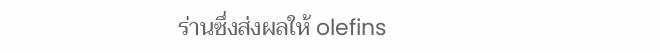ร่านซึ่งส่งผลให้ olefins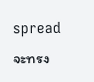spread จะทรง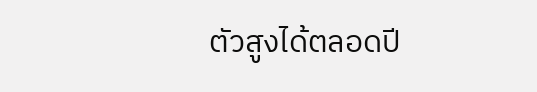ตัวสูงได้ตลอดปี